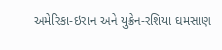અમેરિકા-ઇરાન અને યુક્રેન-રશિયા ઘમસાણ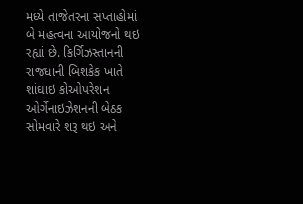મધ્યે તાજેતરના સપ્તાહોમાં બે મહત્વના આયોજનો થઇ રહ્યાં છે. કિર્ગિઝસ્તાનની રાજધાની બિશકેક ખાતે શાંઘાઇ કોઓપરેશન ઓર્ગેનાઇઝેશનની બેઠક સોમવારે શરૂ થઇ અને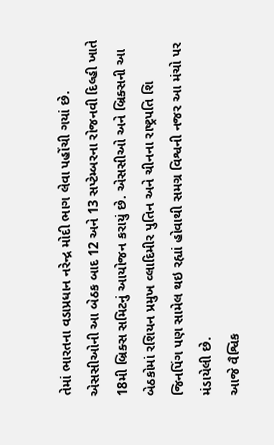તેમાં ભારતના વડાપ્રધાન નરેન્દ્ર મોદી ભાગ લેવા પહોંચી ગયાં છે. એસસીઓની આ બેઠક બાદ 12 અને 13 સપ્ટેમ્બરના રોજનવી દિલ્હી ખાતે 18મી બ્રિક્સ સમિટનું આયોજન કરાયું છે. એસસીઓ અને બ્રિક્સની આ બેઠકોમાં રશિયન પ્રમુખ વ્લાદિમીર પુતિન અને ચીનના રાષ્ટ્રપતિ શિ જિનપિંગ પણ સામેલ થઇ રહ્યાં હોવાથી સમગ્ર વિશ્વની નજર આ મંચો પર મંડાયેલી છે.
આજે વૈશ્વિક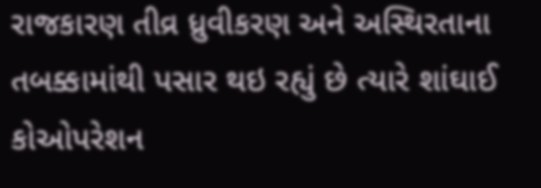રાજકારણ તીવ્ર ધ્રુવીકરણ અને અસ્થિરતાના તબક્કામાંથી પસાર થઇ રહ્યું છે ત્યારે શાંઘાઈ કોઓપરેશન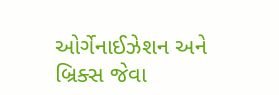ઓર્ગેનાઈઝેશન અને બ્રિક્સ જેવા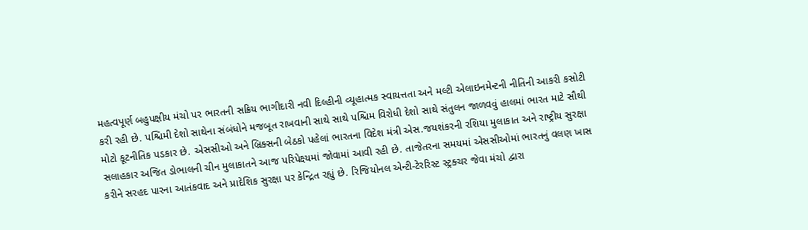મહત્વપૂર્ણ બહુપક્ષીય મંચો પર ભારતની સક્રિય ભાગીદારી નવી દિલ્હીની વ્યૂહાત્મક સ્વાયત્તતા અને મલ્ટી એલાઇનમેન્ટની નીતિની આકરી કસોટી કરી રહી છે. પશ્ચિમી દેશો સાથેના સંબંધોને મજબૂત રાખવાની સાથે સાથે પશ્ચિમ વિરોધી દેશો સાથે સંતુલન જાળવવું હાલમાં ભારત માટે સૌથી મોટો કૂટનીતિક પડકાર છે. એસસીઓ અને બ્રિક્સની બેઠકો પહેલાં ભારતના વિદેશ મંત્રી એસ.જયશંકરની રશિયા મુલાકાત અને રાષ્ટ્રીય સુરક્ષા સલાહકાર અજિત ડોભાલની ચીન મુલાકાતને આજ પરિપેક્ષ્યમાં જોવામાં આવી રહી છે. તાજેતરના સમયમાં એસસીઓમાં ભારતનું વલણ ખાસ કરીને સરહદ પારના આતંકવાદ અને પ્રાદેશિક સુરક્ષા પર કેન્દ્રિત રહ્યું છે. રિજિયોનલ એન્ટી-ટેરરિસ્ટ સ્ટ્રક્ચર જેવા મંચો દ્વારા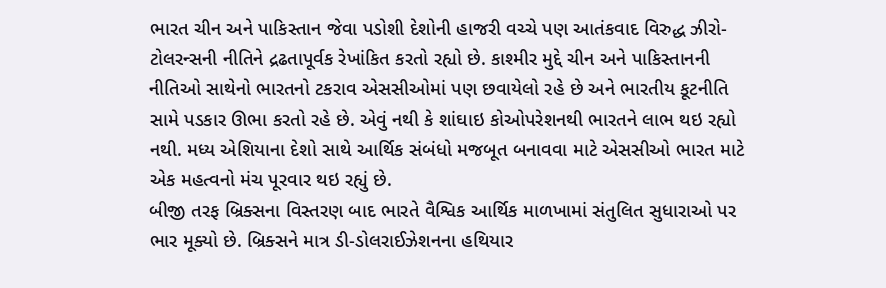ભારત ચીન અને પાકિસ્તાન જેવા પડોશી દેશોની હાજરી વચ્ચે પણ આતંકવાદ વિરુદ્ધ ઝીરો-ટોલરન્સની નીતિને દ્રઢતાપૂર્વક રેખાંકિત કરતો રહ્યો છે. કાશ્મીર મુદ્દે ચીન અને પાકિસ્તાનની નીતિઓ સાથેનો ભારતનો ટકરાવ એસસીઓમાં પણ છવાયેલો રહે છે અને ભારતીય કૂટનીતિ સામે પડકાર ઊભા કરતો રહે છે. એવું નથી કે શાંઘાઇ કોઓપરેશનથી ભારતને લાભ થઇ રહ્યો નથી. મધ્ય એશિયાના દેશો સાથે આર્થિક સંબંધો મજબૂત બનાવવા માટે એસસીઓ ભારત માટે એક મહત્વનો મંચ પૂરવાર થઇ રહ્યું છે.
બીજી તરફ બ્રિક્સના વિસ્તરણ બાદ ભારતે વૈશ્વિક આર્થિક માળખામાં સંતુલિત સુધારાઓ પર ભાર મૂક્યો છે. બ્રિક્સને માત્ર ડી-ડોલરાઈઝેશનના હથિયાર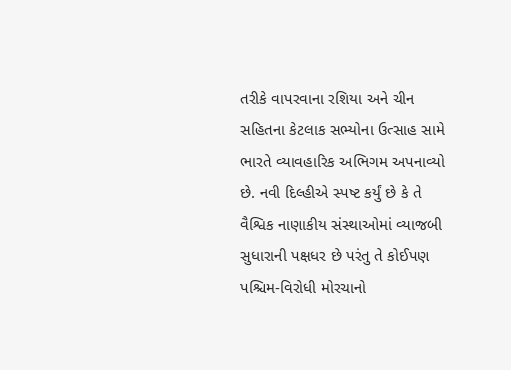તરીકે વાપરવાના રશિયા અને ચીન સહિતના કેટલાક સભ્યોના ઉત્સાહ સામે ભારતે વ્યાવહારિક અભિગમ અપનાવ્યો છે. નવી દિલ્હીએ સ્પષ્ટ કર્યું છે કે તે વૈશ્વિક નાણાકીય સંસ્થાઓમાં વ્યાજબી સુધારાની પક્ષધર છે પરંતુ તે કોઈપણ પશ્ચિમ-વિરોધી મોરચાનો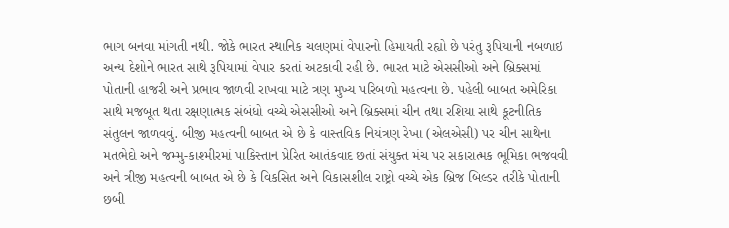ભાગ બનવા માંગતી નથી. જોકે ભારત સ્થાનિક ચલણમાં વેપારનો હિમાયતી રહ્યો છે પરંતુ રૂપિયાની નબળાઇ અન્ય દેશોને ભારત સાથે રૂપિયામાં વેપાર કરતાં અટકાવી રહી છે. ભારત માટે એસસીઓ અને બ્રિક્સમાં પોતાની હાજરી અને પ્રભાવ જાળવી રાખવા માટે ત્રણ મુખ્ય પરિબળો મહત્વના છે. પહેલી બાબત અમેરિકા સાથે મજબૂત થતા રક્ષણાત્મક સંબંધો વચ્ચે એસસીઓ અને બ્રિક્સમાં ચીન તથા રશિયા સાથે કૂટનીતિક સંતુલન જાળવવું. બીજી મહત્વની બાબત એ છે કે વાસ્તવિક નિયંત્રણ રેખા (એલએસી) પર ચીન સાથેના મતભેદો અને જમ્મુ-કાશ્મીરમાં પાકિસ્તાન પ્રેરિત આતંકવાદ છતાં સંયુક્ત મંચ પર સકારાત્મક ભૂમિકા ભજવવી અને ત્રીજી મહત્વની બાબત એ છે કે વિકસિત અને વિકાસશીલ રાષ્ટ્રો વચ્ચે એક બ્રિજ બિલ્ડર તરીકે પોતાની છબી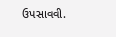ઉપસાવવી.